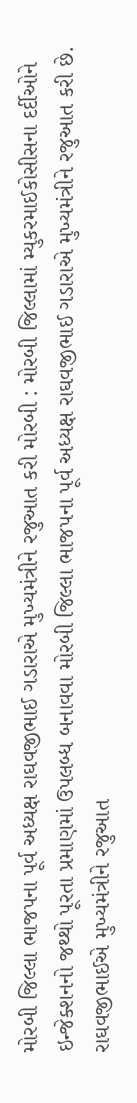મોરબી જિલ્લા ભાજપના પૂર્વ અધ્યક્ષ રાઘવજીભાઈ ગડારાએ મુખ્યમંત્રીને રજુઆત કરી મોરબી : મોરબી જિલ્લામાં મ્યુકરમાઈકોસીસના દર્દીઓને ઇન્જેક્શનનો જથ્થો પૂરતા પ્રમાણમાં ઉપલબ્ધ બનાવવા મોરબી જિલ્લા ભાજપના પૂર્વ અધ્યક્ષ રાઘવજીભાઈ ગડારાએ મુખ્યમંત્રીને રજુઆત કરી છે. રાઘવજીભાઈએ મુખ્યમંત્રીને રજુઆત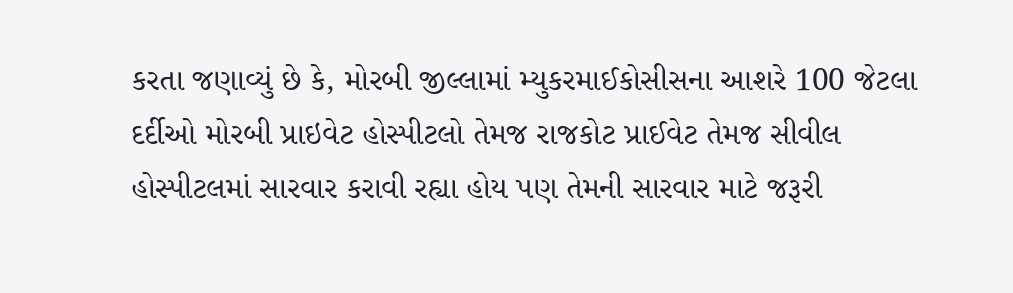કરતા જણાવ્યું છે કે, મોરબી જીલ્લામાં મ્યુકરમાઈકોસીસના આશરે 100 જેટલા દર્દીઓ મોરબી પ્રાઇવેટ હોસ્પીટલો તેમજ રાજકોટ પ્રાઈવેટ તેમજ સીવીલ હોસ્પીટલમાં સારવાર કરાવી રહ્યા હોય પણ તેમની સારવાર માટે જરૂરી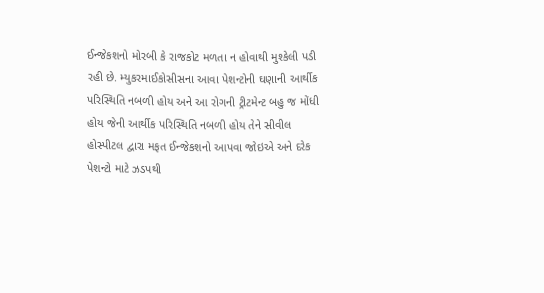ઈન્જેકશનો મોરબી કે રાજકોટ મળતા ન હોવાથી મુશ્કેલી પડી રહી છે. મ્યુકરમાઈકોસીસના આવા પેશન્ટોની ઘણાની આર્થીક પરિસ્થિતિ નબળી હોય અને આ રોગની ટ્રીટમેન્ટ બહુ જ મોંધી હોય જેની આર્થીક પરિસ્થિતિ નબળી હોય તેને સીવીલ હોસ્પીટલ દ્વારા મફત ઈન્જેકશનો આપવા જોઇએ અને દરેક પેશન્ટો માટે ઝડપથી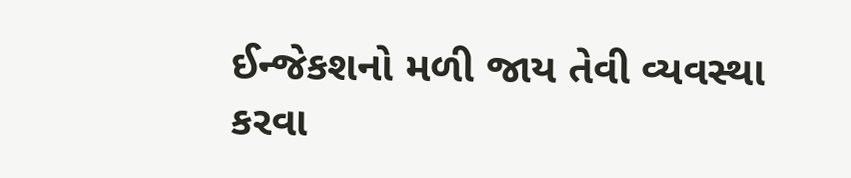ઈન્જેકશનો મળી જાય તેવી વ્યવસ્થા કરવા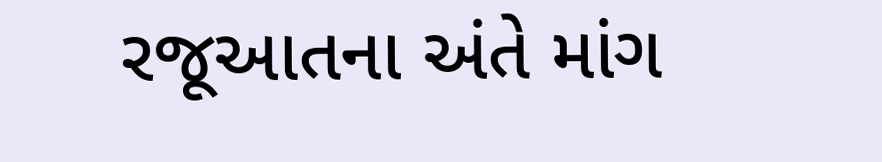રજૂઆતના અંતે માંગ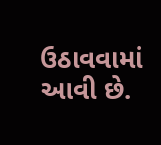ઉઠાવવામાં આવી છે.